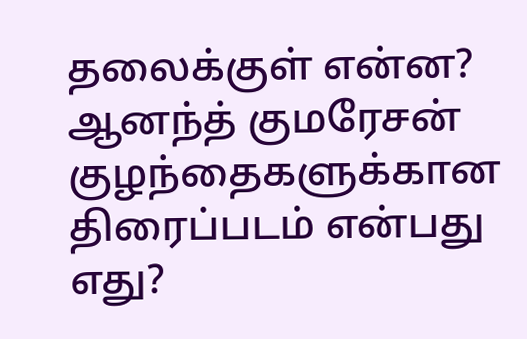தலைக்குள் என்ன?
ஆனந்த் குமரேசன் குழந்தைகளுக்கான திரைப்படம் என்பது எது?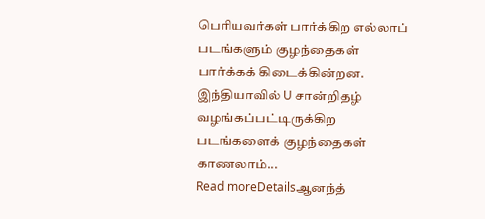பெரியவர்கள் பார்க்கிற எல்லாப் படங்களும் குழந்தைகள் பார்க்கக் கிடைக்கின்றன. இந்தியாவில் U சான்றிதழ் வழங்கப்பட்டிருக்கிற படங்களைக் குழந்தைகள் காணலாம்...
Read moreDetailsஆனந்த்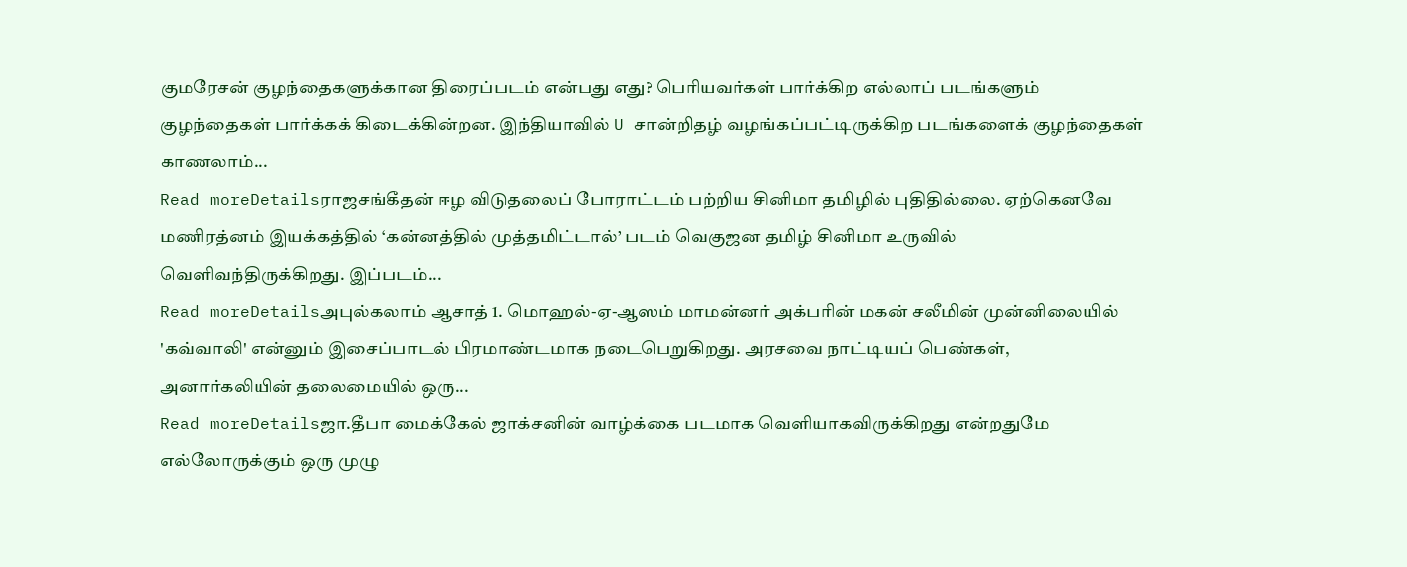குமரேசன் குழந்தைகளுக்கான திரைப்படம் என்பது எது? பெரியவர்கள் பார்க்கிற எல்லாப் படங்களும் குழந்தைகள் பார்க்கக் கிடைக்கின்றன. இந்தியாவில் U சான்றிதழ் வழங்கப்பட்டிருக்கிற படங்களைக் குழந்தைகள் காணலாம்...
Read moreDetailsராஜசங்கீதன் ஈழ விடுதலைப் போராட்டம் பற்றிய சினிமா தமிழில் புதிதில்லை. ஏற்கெனவே மணிரத்னம் இயக்கத்தில் ‘கன்னத்தில் முத்தமிட்டால்’ படம் வெகுஜன தமிழ் சினிமா உருவில் வெளிவந்திருக்கிறது. இப்படம்...
Read moreDetailsஅபுல்கலாம் ஆசாத் 1. மொஹல்-ஏ-ஆஸம் மாமன்னர் அக்பரின் மகன் சலீமின் முன்னிலையில் 'கவ்வாலி' என்னும் இசைப்பாடல் பிரமாண்டமாக நடைபெறுகிறது. அரசவை நாட்டியப் பெண்கள், அனார்கலியின் தலைமையில் ஒரு...
Read moreDetailsஜா.தீபா மைக்கேல் ஜாக்சனின் வாழ்க்கை படமாக வெளியாகவிருக்கிறது என்றதுமே எல்லோருக்கும் ஒரு முழு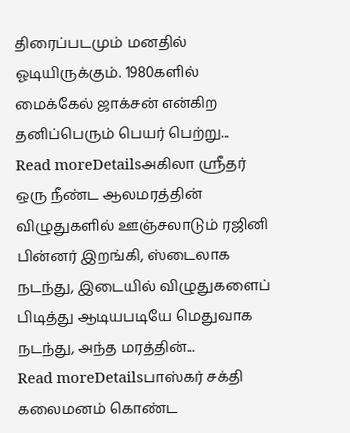திரைப்படமும் மனதில் ஓடியிருக்கும். 1980களில் மைக்கேல் ஜாக்சன் என்கிற தனிப்பெரும் பெயர் பெற்று...
Read moreDetailsஅகிலா ஸ்ரீதர் ஒரு நீண்ட ஆலமரத்தின் விழுதுகளில் ஊஞ்சலாடும் ரஜினி பின்னர் இறங்கி, ஸ்டைலாக நடந்து, இடையில் விழுதுகளைப் பிடித்து ஆடியபடியே மெதுவாக நடந்து, அந்த மரத்தின்...
Read moreDetailsபாஸ்கர் சக்தி கலைமனம் கொண்ட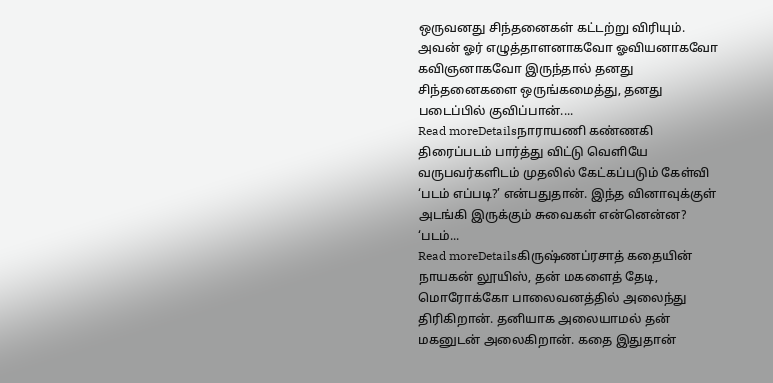ஒருவனது சிந்தனைகள் கட்டற்று விரியும். அவன் ஓர் எழுத்தாளனாகவோ ஓவியனாகவோ கவிஞனாகவோ இருந்தால் தனது சிந்தனைகளை ஒருங்கமைத்து, தனது படைப்பில் குவிப்பான்....
Read moreDetailsநாராயணி கண்ணகி திரைப்படம் பார்த்து விட்டு வெளியே வருபவர்களிடம் முதலில் கேட்கப்படும் கேள்வி ‘படம் எப்படி?’ என்பதுதான். இந்த வினாவுக்குள் அடங்கி இருக்கும் சுவைகள் என்னென்ன? ‘படம்...
Read moreDetailsகிருஷ்ணப்ரசாத் கதையின் நாயகன் லூயிஸ், தன் மகளைத் தேடி, மொரோக்கோ பாலைவனத்தில் அலைந்து திரிகிறான். தனியாக அலையாமல் தன் மகனுடன் அலைகிறான். கதை இதுதான்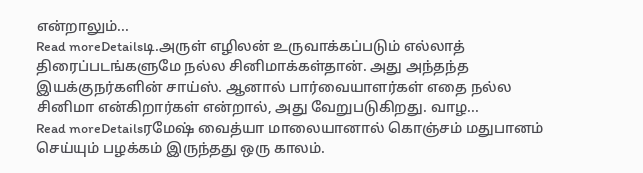என்றாலும்...
Read moreDetailsடி.அருள் எழிலன் உருவாக்கப்படும் எல்லாத் திரைப்படங்களுமே நல்ல சினிமாக்கள்தான். அது அந்தந்த இயக்குநர்களின் சாய்ஸ். ஆனால் பார்வையாளர்கள் எதை நல்ல சினிமா என்கிறார்கள் என்றால், அது வேறுபடுகிறது. வாழ...
Read moreDetailsரமேஷ் வைத்யா மாலையானால் கொஞ்சம் மதுபானம் செய்யும் பழக்கம் இருந்தது ஒரு காலம்.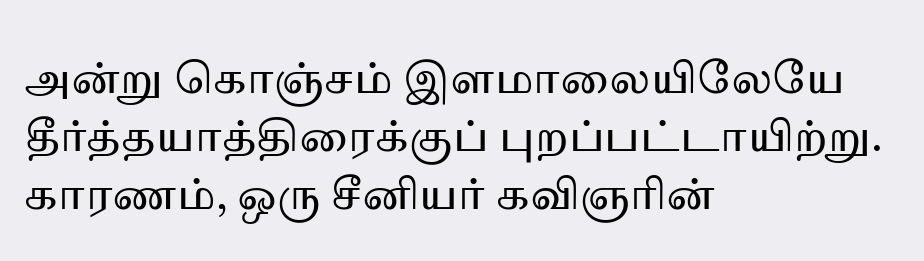அன்று கொஞ்சம் இளமாலையிலேயே தீர்த்தயாத்திரைக்குப் புறப்பட்டாயிற்று. காரணம், ஒரு சீனியர் கவிஞரின்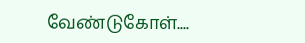வேண்டுகோள்....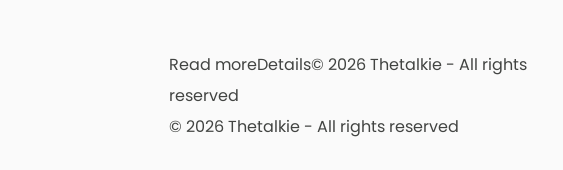Read moreDetails© 2026 Thetalkie - All rights reserved
© 2026 Thetalkie - All rights reserved